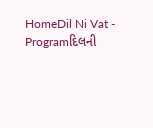HomeDil Ni Vat - Programદિલની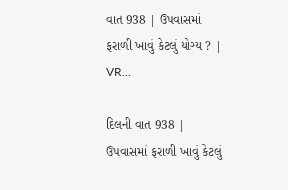વાત 938 | ઉપવાસમાં ફરાળી ખાવું કેટલું યોગ્ય ? | VR...

દિલની વાત 938 | ઉપવાસમાં ફરાળી ખાવું કેટલું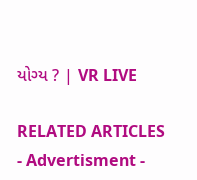યોગ્ય ? | VR LIVE

RELATED ARTICLES
- Advertisment -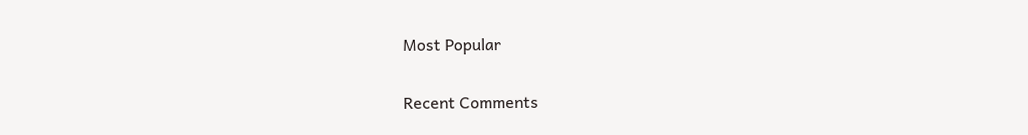Most Popular

Recent Comments